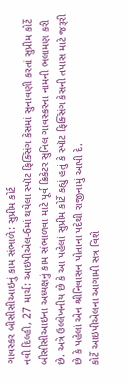ગાવસ્કર બીસીસીઆઇનું કામ સંભાળે: સુપ્રીમ કોર્ટ
નવી દિલ્હી, 27 માર્ચ: આઇપીએલ-6માં થયેલા સ્પૉટ ફિક્સિંગ કેસમાં સુનાવણી કરતાં સુપ્રીમ કોર્ટે બીસીસીઆઇના અધ્યક્ષનું કામ સંભાળવા માટે પૂર્વ ક્રિકેટર સુનિલ ગાવસ્કરના નામની ભલામણ કરી છે. અત્રે ઉલ્લેખનીય છે કે આ પહેલાં સુપ્રીમ કોર્ટે કહ્યું હતું કે સ્પૉટ ફિક્સિંગ કેસની તપાસ માટે જરૂરી છે કે પહેલાં એન શ્રીનિવાસન પોતાના પદેથી રાજીનામું આપી દે.
કોર્ટે આઇપીએલના આગામી સત્ર વિશે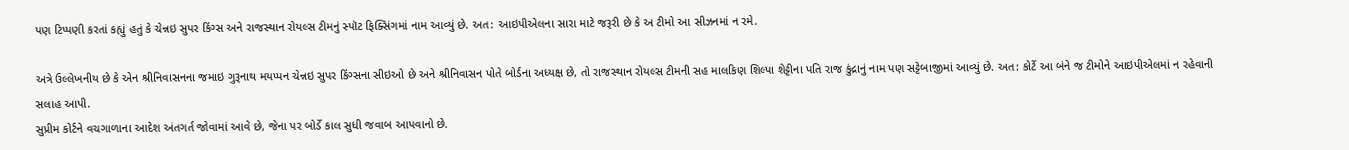પણ ટિપ્પણી કરતાં કહ્યું હતું કે ચેન્નઇ સુપર કિંગ્સ અને રાજસ્થાન રોયલ્સ ટીમનું સ્પૉટ ફિક્સિંગમાં નામ આવ્યું છે. અત: આઇપીએલના સારા માટે જરૂરી છે કે અ ટીમો આ સીઝનમાં ન રમે.

અત્રે ઉલ્લેખનીય છે કે એન શ્રીનિવાસનના જમાઇ ગુરૂનાથ મયપ્પન ચેન્નઇ સુપર કિંગ્સના સીઇઓ છે અને શ્રીનિવાસન પોતે બોર્ડના અધ્યક્ષ છે, તો રાજસ્થાન રોયલ્સ ટીમની સહ માલકિણ શિલ્પા શેટ્ટીના પતિ રાજ કુંદ્રાનું નામ પણ સટ્ટેબાજીમાં આવ્યું છે. અત: કોર્ટે આ બંને જ ટીમોને આઇપીએલમાં ન રહેવાની સલાહ આપી.
સુપ્રીમ કોર્ટને વચગાળાના આદેશ અંતગર્ત જોવામાં આવે છે, જેના પર બોર્ડે કાલ સુધી જવાબ આપવાનો છે.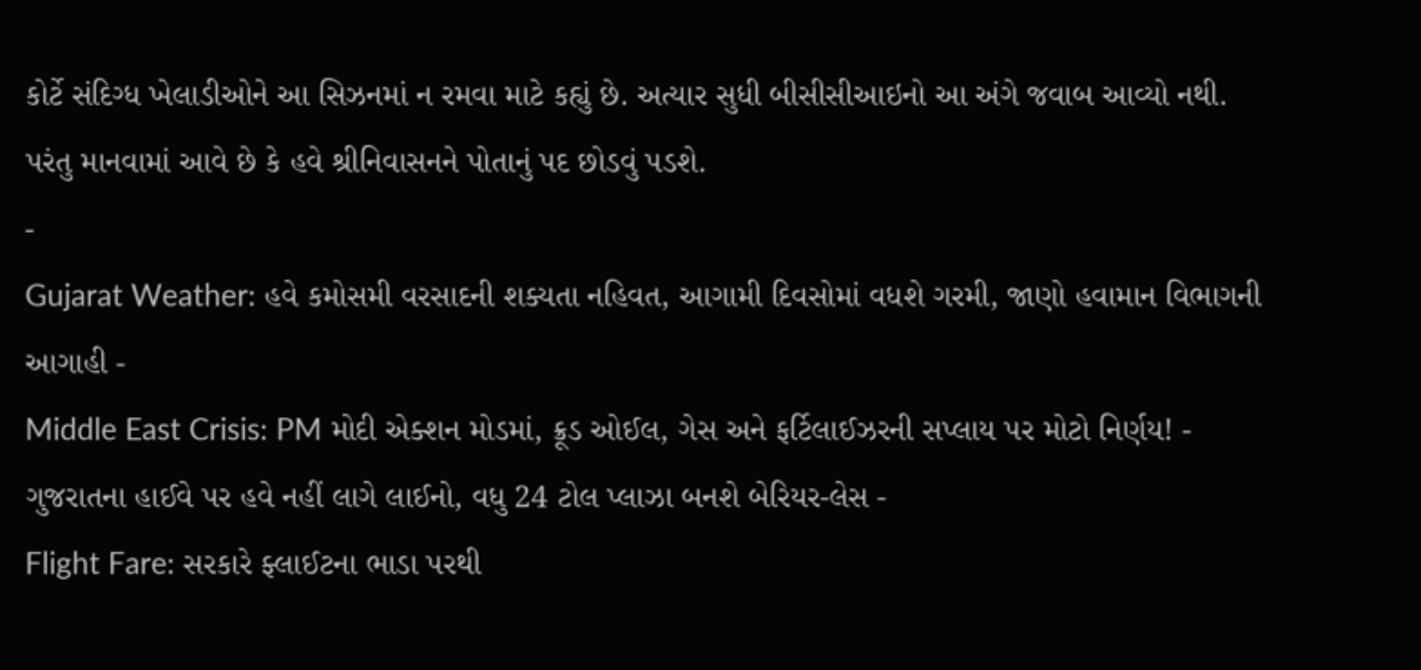કોર્ટે સંદિગ્ધ ખેલાડીઓને આ સિઝનમાં ન રમવા માટે કહ્યું છે. અત્યાર સુધી બીસીસીઆઇનો આ અંગે જવાબ આવ્યો નથી. પરંતુ માનવામાં આવે છે કે હવે શ્રીનિવાસનને પોતાનું પદ છોડવું પડશે.
-
Gujarat Weather: હવે કમોસમી વરસાદની શક્યતા નહિવત, આગામી દિવસોમાં વધશે ગરમી, જાણો હવામાન વિભાગની આગાહી -
Middle East Crisis: PM મોદી એક્શન મોડમાં, ક્રૂડ ઓઈલ, ગેસ અને ફર્ટિલાઈઝરની સપ્લાય પર મોટો નિર્ણય! -
ગુજરાતના હાઈવે પર હવે નહીં લાગે લાઈનો, વધુ 24 ટોલ પ્લાઝા બનશે બેરિયર-લેસ -
Flight Fare: સરકારે ફ્લાઈટના ભાડા પરથી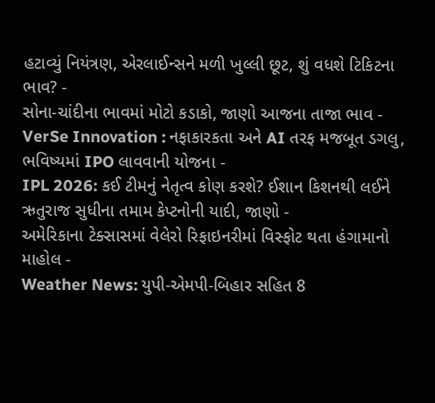હટાવ્યું નિયંત્રણ, એરલાઈન્સને મળી ખુલ્લી છૂટ, શું વધશે ટિકિટના ભાવ? -
સોના-ચાંદીના ભાવમાં મોટો કડાકો, જાણો આજના તાજા ભાવ -
VerSe Innovation : નફાકારકતા અને AI તરફ મજબૂત ડગલુ, ભવિષ્યમાં IPO લાવવાની યોજના -
IPL 2026: કઈ ટીમનું નેતૃત્વ કોણ કરશે? ઈશાન કિશનથી લઈને ઋતુરાજ સુધીના તમામ કેપ્ટનોની યાદી, જાણો -
અમેરિકાના ટેક્સાસમાં વેલેરો રિફાઇનરીમાં વિસ્ફોટ થતા હંગામાનો માહોલ -
Weather News: યુપી-એમપી-બિહાર સહિત 8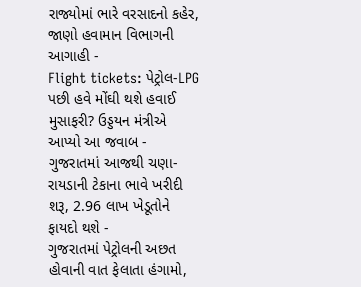રાજ્યોમાં ભારે વરસાદનો કહેર, જાણો હવામાન વિભાગની આગાહી -
Flight tickets: પેટ્રોલ-LPG પછી હવે મોંઘી થશે હવાઈ મુસાફરી? ઉડ્ડયન મંત્રીએ આપ્યો આ જવાબ -
ગુજરાતમાં આજથી ચણા-રાયડાની ટેકાના ભાવે ખરીદી શરૂ, 2.96 લાખ ખેડૂતોને ફાયદો થશે -
ગુજરાતમાં પેટ્રોલની અછત હોવાની વાત ફેલાતા હંગામો,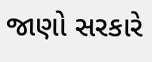જાણો સરકારે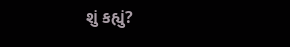શું કહ્યું?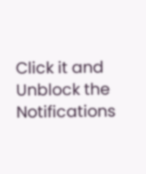Click it and Unblock the Notifications